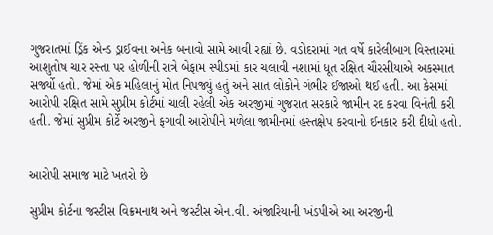ગુજરાતમાં ડ્રિંક એન્ડ ડ્રાઈવના અનેક બનાવો સામે આવી રહ્યાં છે. વડોદરામાં ગત વર્ષે કારેલીબાગ વિસ્તારમાં આશુતોષ ચાર રસ્તા પર હોળીની રાત્રે બેફામ સ્પીડમાં કાર ચલાવી નશામાં ધૂત રક્ષિત ચૌરસીયાએ અકસ્માત સર્જ્યો હતો. જેમાં એક મહિલાનું મોત નિપજ્યું હતું અને સાત લોકોને ગંભીર ઈજાઓ થઈ હતી. આ કેસમાં આરોપી રક્ષિત સામે સુપ્રીમ કોર્ટમાં ચાલી રહેલી એક અરજીમાં ગુજરાત સરકારે જામીન રદ કરવા વિનંતી કરી હતી. જેમાં સુપ્રીમ કોર્ટે અરજીને ફગાવી આરોપીને મળેલા જામીનમાં હસ્તક્ષેપ કરવાનો ઈનકાર કરી દીધો હતો.


આરોપી સમાજ માટે ખતરો છે

સુપ્રીમ કોર્ટના જસ્ટીસ વિક્રમનાથ અને જસ્ટીસ એન.વી. અંજારિયાની ખંડપીએ આ અરજીની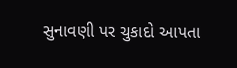સુનાવણી પર ચુકાદો આપતા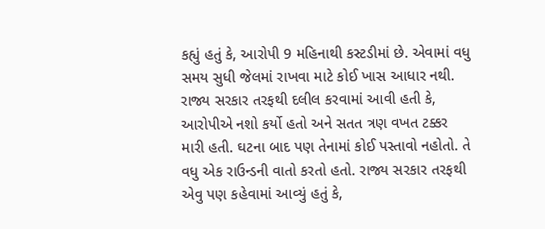કહ્યું હતું કે, આરોપી 9 મહિનાથી કસ્ટડીમાં છે. એવામાં વધુ સમય સુધી જેલમાં રાખવા માટે કોઈ ખાસ આધાર નથી. રાજ્ય સરકાર તરફથી દલીલ કરવામાં આવી હતી કે, આરોપીએ નશો કર્યો હતો અને સતત ત્રણ વખત ટક્કર મારી હતી. ઘટના બાદ પણ તેનામાં કોઈ પસ્તાવો નહોતો. તે વધુ એક રાઉન્ડની વાતો કરતો હતો. રાજ્ય સરકાર તરફથી એવુ પણ કહેવામાં આવ્યું હતું કે,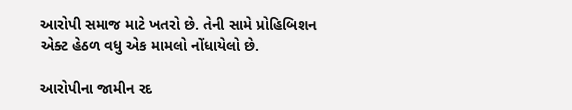આરોપી સમાજ માટે ખતરો છે. તેની સામે પ્રોહિબિશન એક્ટ હેઠળ વધુ એક મામલો નોંધાયેલો છે.

આરોપીના જામીન રદ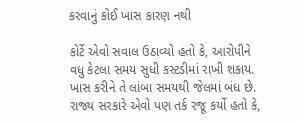કરવાનું કોઈ ખાસ કારણ નથી

કોર્ટે એવો સવાલ ઉઠાવ્યો હતો કે, આરોપીને વધુ કેટલા સમય સુધી કસ્ટડીમાં રાખી શકાય. ખાસ કરીને તે લાંબા સમયથી જેલમાં બંધ છે. રાજ્ય સરકારે એવો પણ તર્ક રજૂ કર્યો હતો કે,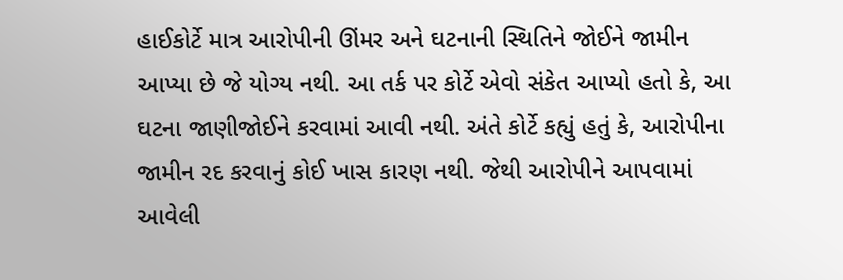હાઈકોર્ટે માત્ર આરોપીની ઊંમર અને ઘટનાની સ્થિતિને જોઈને જામીન આપ્યા છે જે યોગ્ય નથી. આ તર્ક પર કોર્ટે એવો સંકેત આપ્યો હતો કે, આ ઘટના જાણીજોઈને કરવામાં આવી નથી. અંતે કોર્ટે કહ્યું હતું કે, આરોપીના જામીન રદ કરવાનું કોઈ ખાસ કારણ નથી. જેથી આરોપીને આપવામાં આવેલી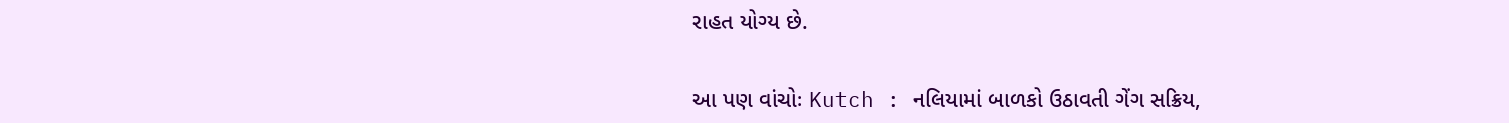રાહત યોગ્ય છે.


આ પણ વાંચોઃ Kutch : નલિયામાં બાળકો ઉઠાવતી ગેંગ સક્રિય,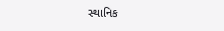સ્થાનિક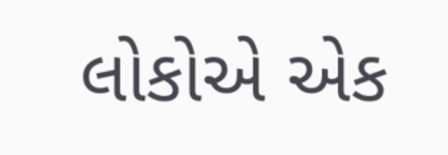લોકોએ એક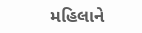મહિલાને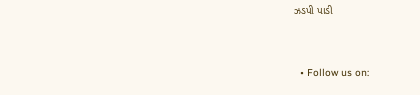ઝડપી પાડી


  • Follow us on: